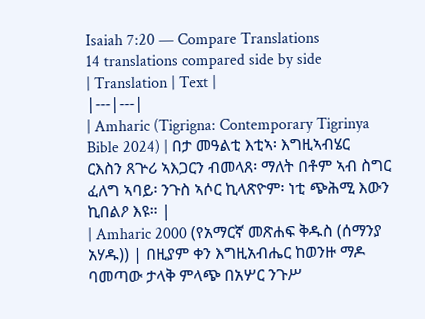Isaiah 7:20 — Compare Translations
14 translations compared side by side
| Translation | Text |
|---|---|
| Amharic (Tigrigna: Contemporary Tigrinya Bible 2024) | በታ መዓልቲ እቲኣ፡ እግዚኣብሄር ርእስን ጸጕሪ ኣእጋርን ብመላጸ፡ ማለት በቶም ኣብ ስግር ፈለግ ኣባይ፡ ንጉስ ኣሶር ኪላጽዮም፡ ነቲ ጭሕሚ እውን ኪበልዖ እዩ። |
| Amharic 2000 (የአማርኛ መጽሐፍ ቅዱስ (ሰማንያ አሃዱ)) | በዚያም ቀን እግዚአብሔር ከወንዙ ማዶ ባመጣው ታላቅ ምላጭ በአሦር ንጉሥ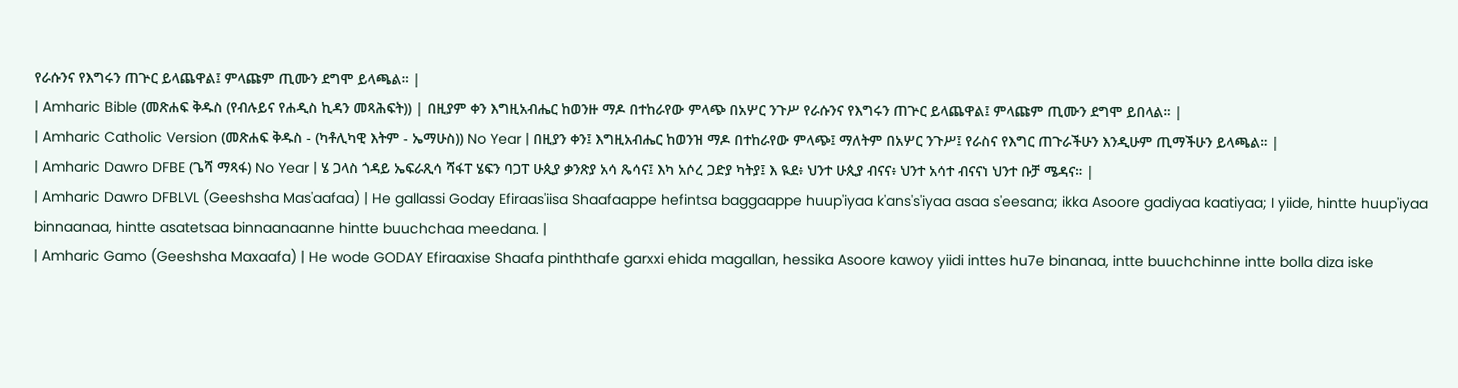የራሱንና የእግሩን ጠጕር ይላጨዋል፤ ምላጩም ጢሙን ደግሞ ይላጫል። |
| Amharic Bible (መጽሐፍ ቅዱስ (የብሉይና የሐዲስ ኪዳን መጻሕፍት)) | በዚያም ቀን እግዚአብሔር ከወንዙ ማዶ በተከራየው ምላጭ በአሦር ንጉሥ የራሱንና የእግሩን ጠጕር ይላጨዋል፤ ምላጩም ጢሙን ደግሞ ይበላል። |
| Amharic Catholic Version (መጽሐፍ ቅዱስ - (ካቶሊካዊ እትም - ኤማሁስ)) No Year | በዚያን ቀን፤ እግዚአብሔር ከወንዝ ማዶ በተከራየው ምላጭ፤ ማለትም በአሦር ንጉሥ፤ የራስና የእግር ጠጉራችሁን እንዲሁም ጢማችሁን ይላጫል። |
| Amharic Dawro DFBE (ጌሻ ማጻፋ) No Year | ሄ ጋላስ ጎዳይ ኤፍራጺሳ ሻፋፐ ሄፍን ባጋፐ ሁጲያ ቃንጽያ አሳ ጼሳና፤ እካ አሶረ ጋድያ ካትያ፤ እ ዪደ፥ ህንተ ሁጲያ ብናና፥ ህንተ አሳተ ብናናነ ህንተ ቡቻ ሜዳና። |
| Amharic Dawro DFBLVL (Geeshsha Mas'aafaa) | He gallassi Goday Efiraas'iisa Shaafaappe hefintsa baggaappe huup'iyaa k'ans's'iyaa asaa s'eesana; ikka Asoore gadiyaa kaatiyaa; I yiide, hintte huup'iyaa binnaanaa, hintte asatetsaa binnaanaanne hintte buuchchaa meedana. |
| Amharic Gamo (Geeshsha Maxaafa) | He wode GODAY Efiraaxise Shaafa pinththafe garxxi ehida magallan, hessika Asoore kawoy yiidi inttes hu7e binanaa, intte buuchchinne intte bolla diza iske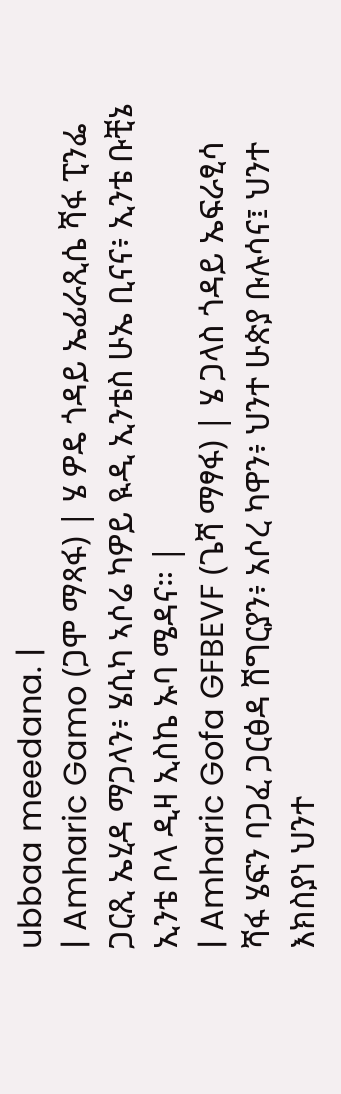ubbaa meedana. |
| Amharic Gamo (ጋሞ ማጻፋ) | ሄ ዎዴ ጎዳይ ኤፊራጺሴ ሻፋ ፒንፌ ጋርጺ ኤሂዳ ማጋላን፥ ሄሲካ ኣሶሬ ካዎይ ዪዲ ኢንቴስ ሁኤ ቢናና፥ ኢንቴ ቡቺኔ ኢንቴ ቦላ ዲዛ ኢስኬ ኡባ ሜዳና። |
| Amharic Gofa GFBEVF (ጌሻ ማፃፋ) | ሄ ጋላስ ጎዳይ ኤፍራፂሳ ሻፋ ሄፍን ባጋፈ ጋርፅዳ ሽግርያን፥ አሶረ ካዋን፥ ህንተ ሁጵያ ቡሉሳና፤ ህንተ እክስያነ ህንተ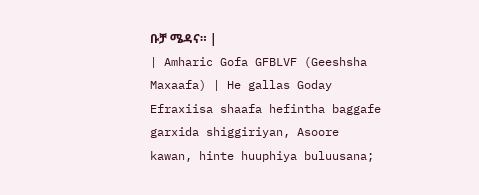ቡቻ ሜዳና። |
| Amharic Gofa GFBLVF (Geeshsha Maxaafa) | He gallas Goday Efraxiisa shaafa hefintha baggafe garxida shiggiriyan, Asoore kawan, hinte huuphiya buluusana;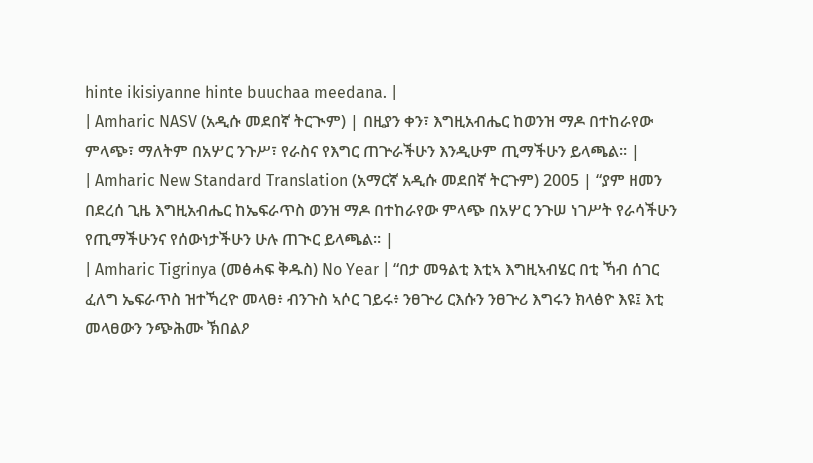hinte ikisiyanne hinte buuchaa meedana. |
| Amharic NASV (አዲሱ መደበኛ ትርጒም) | በዚያን ቀን፣ እግዚአብሔር ከወንዝ ማዶ በተከራየው ምላጭ፣ ማለትም በአሦር ንጉሥ፣ የራስና የእግር ጠጕራችሁን እንዲሁም ጢማችሁን ይላጫል። |
| Amharic New Standard Translation (አማርኛ አዲሱ መደበኛ ትርጉም) 2005 | “ያም ዘመን በደረሰ ጊዜ እግዚአብሔር ከኤፍራጥስ ወንዝ ማዶ በተከራየው ምላጭ በአሦር ንጉሠ ነገሥት የራሳችሁን የጢማችሁንና የሰውነታችሁን ሁሉ ጠጒር ይላጫል። |
| Amharic Tigrinya (መፅሓፍ ቅዱስ) No Year | “በታ መዓልቲ እቲኣ እግዚኣብሄር በቲ ኻብ ሰገር ፈለግ ኤፍራጥስ ዝተኻረዮ መላፀ፥ ብንጉስ ኣሶር ገይሩ፥ ንፀጕሪ ርእሱን ንፀጕሪ እግሩን ክላፅዮ እዩ፤ እቲ መላፀውን ንጭሕሙ ኽበልዖ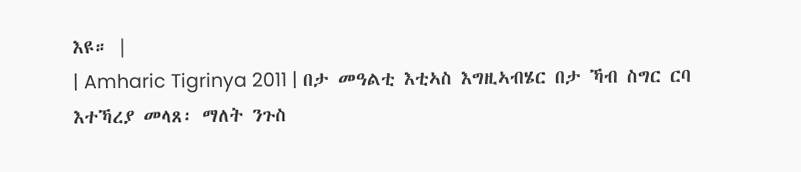እዩ። |
| Amharic Tigrinya 2011 | በታ መዓልቲ እቲኣስ እግዚኣብሄር በታ ኻብ ስግር ርባ እተኻረያ መላጸ፡ ማለት ንጉስ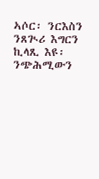ኣሶር፡ ንርእስን ንጸጒሪ እግርን ኪላጺ እዩ፡ ንጭሕሚውን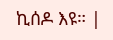ኪሰዶ እዩ። |